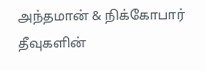அந்தமான் & நிக்கோபார் தீவுகளின்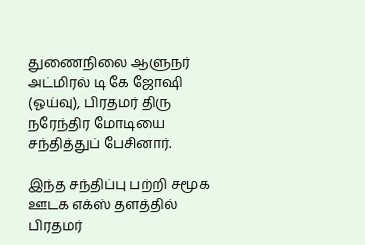துணைநிலை ஆளுநர் அட்மிரல் டி கே ஜோஷி (ஓய்வு), பிரதமர் திரு நரேந்திர மோடியை சந்தித்துப் பேசினார்.

இந்த சந்திப்பு பற்றி சமூக ஊடக எக்ஸ் தளத்தில் பிரதமர்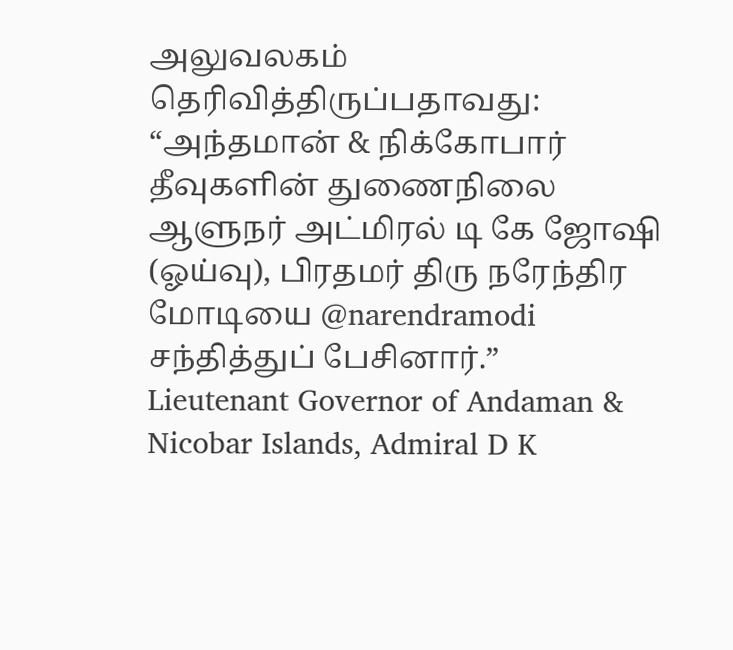அலுவலகம் தெரிவித்திருப்பதாவது:
“அந்தமான் & நிக்கோபார் தீவுகளின் துணைநிலை ஆளுநர் அட்மிரல் டி கே ஜோஷி (ஓய்வு), பிரதமர் திரு நரேந்திர மோடியை @narendramodi சந்தித்துப் பேசினார்.”
Lieutenant Governor of Andaman & Nicobar Islands, Admiral D K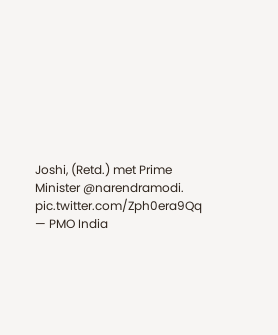Joshi, (Retd.) met Prime Minister @narendramodi. pic.twitter.com/Zph0era9Qq
— PMO India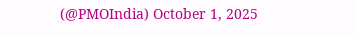(@PMOIndia) October 1, 2025